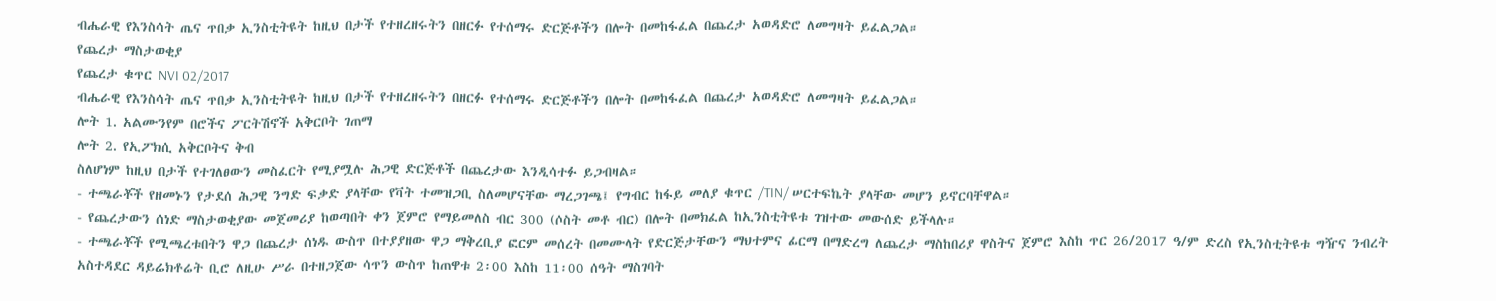ብሔራዊ የእንስሳት ጤና ጥበቃ ኢንስቲትዩት ከዚህ በታች የተዘረዘሩትን በዘርፉ የተሰማሩ ድርጅቶችን በሎት በመከፋፈል በጨረታ አወዳድሮ ለመግዛት ይፈልጋል።
የጨረታ ማስታወቂያ
የጨረታ ቁጥር NVI 02/2017
ብሔራዊ የእንስሳት ጤና ጥበቃ ኢንስቲትዩት ከዚህ በታች የተዘረዘሩትን በዘርፉ የተሰማሩ ድርጅቶችን በሎት በመከፋፈል በጨረታ አወዳድሮ ለመግዛት ይፈልጋል።
ሎት 1. አልሙንየም በሮችና ፖርትሽኖች አቅርቦት ገጠማ
ሎት 2. የኢፖክሲ አቅርቦትና ቅብ
ስለሆነም ከዚህ በታች የተገለፀውን መስፈርት የሚያሟሉ ሕጋዊ ድርጅቶች በጨረታው እንዲሳተፉ ይጋብዛል።
- ተጫራቾች የዘመኑን የታደሰ ሕጋዊ ንግድ ፍቃድ ያላቸው የቫት ተመዝጋቢ ስለመሆናቸው ማረጋገጫ፤ የግብር ከፋይ መለያ ቁጥር /TIN/ ሠርተፍኬት ያላቸው መሆን ይኖርባቸዋል።
- የጨረታውን ሰነድ ማስታወቂያው መጀመሪያ ከወጣበት ቀን ጀምሮ የማይመለስ ብር 300 (ሶስት መቶ ብር) በሎት በመክፈል ከኢንስቲትዩቱ ገዝተው መውሰድ ይችላሉ።
- ተጫራቾች የሚጫረቱበትን ዋጋ በጨረታ ሰነዱ ውስጥ በተያያዘው ዋጋ ማቅረቢያ ፎርም መሰረት በመሙላት የድርጅታቸውን ማህተምና ፊርማ በማድረግ ለጨረታ ማስከበሪያ ዋስትና ጀምሮ እስከ ጥር 26/2017 ዓ/ም ድረስ የኢንስቲትዩቱ ግዥና ንብረት አስተዳደር ዳይሬክቶሬት ቢሮ ለዚሁ ሥራ በተዘጋጀው ሳጥን ውስጥ ከጠዋቱ 2፡00 እስከ 11፡00 ሰዓት ማስገባት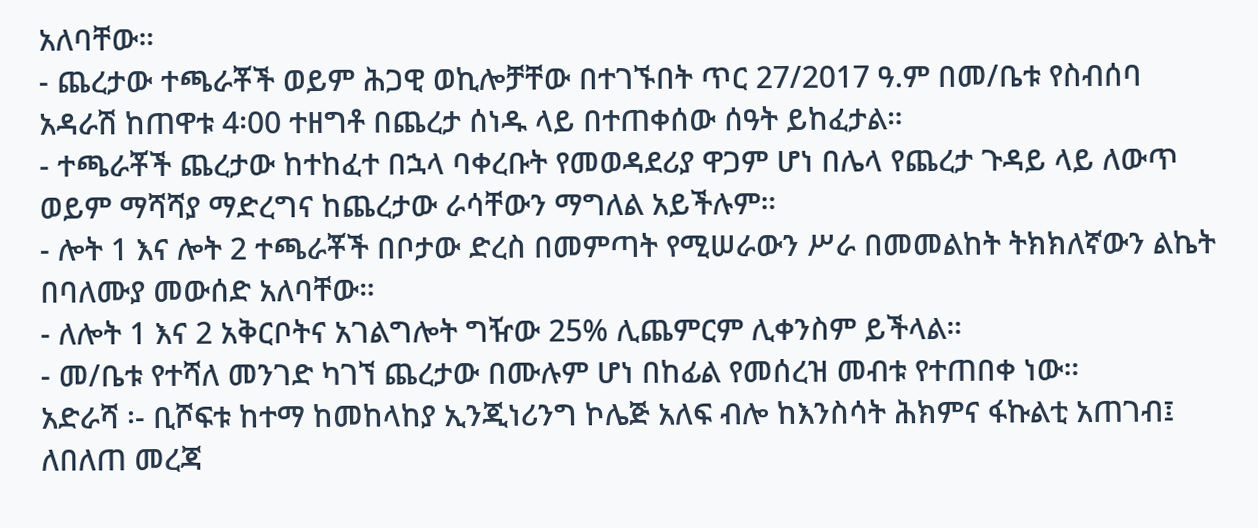አለባቸው።
- ጨረታው ተጫራቾች ወይም ሕጋዊ ወኪሎቻቸው በተገኙበት ጥር 27/2017 ዓ.ም በመ/ቤቱ የስብሰባ አዳራሽ ከጠዋቱ 4፡00 ተዘግቶ በጨረታ ሰነዱ ላይ በተጠቀሰው ሰዓት ይከፈታል።
- ተጫራቾች ጨረታው ከተከፈተ በኋላ ባቀረቡት የመወዳደሪያ ዋጋም ሆነ በሌላ የጨረታ ጉዳይ ላይ ለውጥ ወይም ማሻሻያ ማድረግና ከጨረታው ራሳቸውን ማግለል አይችሉም።
- ሎት 1 እና ሎት 2 ተጫራቾች በቦታው ድረስ በመምጣት የሚሠራውን ሥራ በመመልከት ትክክለኛውን ልኬት በባለሙያ መውሰድ አለባቸው።
- ለሎት 1 እና 2 አቅርቦትና አገልግሎት ግዥው 25% ሊጨምርም ሊቀንስም ይችላል።
- መ/ቤቱ የተሻለ መንገድ ካገኘ ጨረታው በሙሉም ሆነ በከፊል የመሰረዝ መብቱ የተጠበቀ ነው።
አድራሻ ፡- ቢሾፍቱ ከተማ ከመከላከያ ኢንጂነሪንግ ኮሌጅ አለፍ ብሎ ከእንስሳት ሕክምና ፋኩልቲ አጠገብ፤ ለበለጠ መረጃ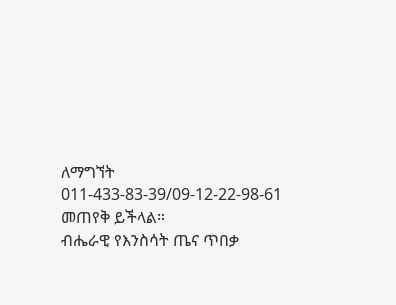ለማግኘት
011-433-83-39/09-12-22-98-61 መጠየቅ ይችላል።
ብሔራዊ የእንስሳት ጤና ጥበቃ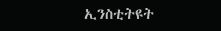ኢንስቲትዩት